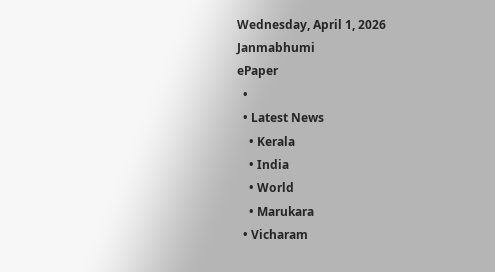Wednesday, April 1, 2026
Janmabhumi
ePaper
  •
  • Latest News
    • Kerala
    • India
    • World
    • Marukara
  • Vicharam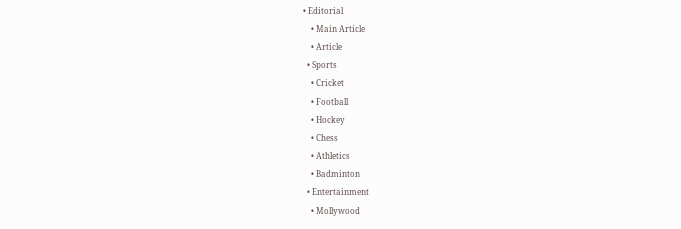• Editorial
    • Main Article
    • Article
  • Sports
    • Cricket
    • Football
    • Hockey
    • Chess
    • Athletics
    • Badminton
  • Entertainment
    • Mollywood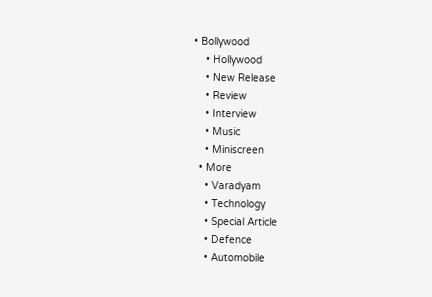• Bollywood
    • Hollywood
    • New Release
    • Review
    • Interview
    • Music
    • Miniscreen
  • More
    • Varadyam
    • Technology
    • Special Article
    • Defence
    • Automobile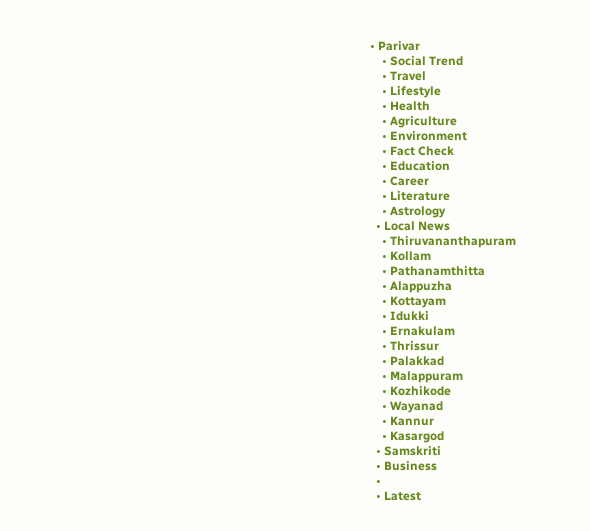• Parivar
    • Social Trend
    • Travel
    • Lifestyle
    • Health
    • Agriculture
    • Environment
    • Fact Check
    • Education
    • Career
    • Literature
    • Astrology
  • Local News
    • Thiruvananthapuram
    • Kollam
    • Pathanamthitta
    • Alappuzha
    • Kottayam
    • Idukki
    • Ernakulam
    • Thrissur
    • Palakkad
    • Malappuram
    • Kozhikode
    • Wayanad
    • Kannur
    • Kasargod
  • Samskriti
  • Business
  •
  • Latest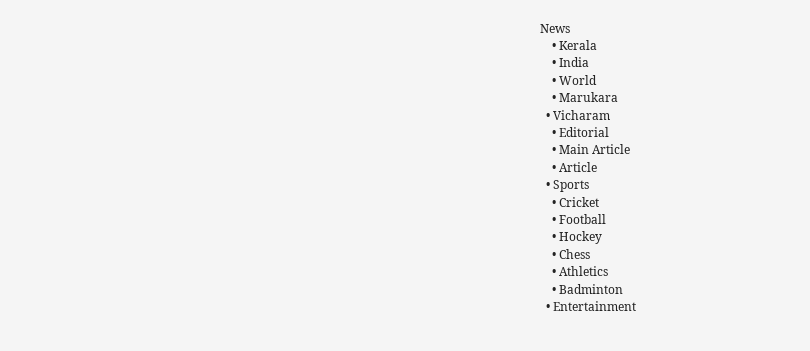News
    • Kerala
    • India
    • World
    • Marukara
  • Vicharam
    • Editorial
    • Main Article
    • Article
  • Sports
    • Cricket
    • Football
    • Hockey
    • Chess
    • Athletics
    • Badminton
  • Entertainment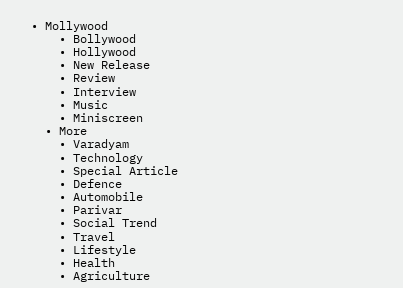• Mollywood
    • Bollywood
    • Hollywood
    • New Release
    • Review
    • Interview
    • Music
    • Miniscreen
  • More
    • Varadyam
    • Technology
    • Special Article
    • Defence
    • Automobile
    • Parivar
    • Social Trend
    • Travel
    • Lifestyle
    • Health
    • Agriculture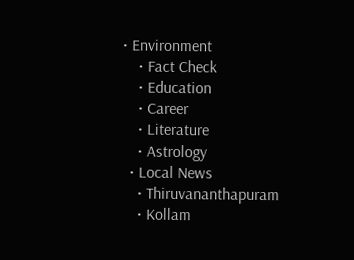• Environment
    • Fact Check
    • Education
    • Career
    • Literature
    • Astrology
  • Local News
    • Thiruvananthapuram
    • Kollam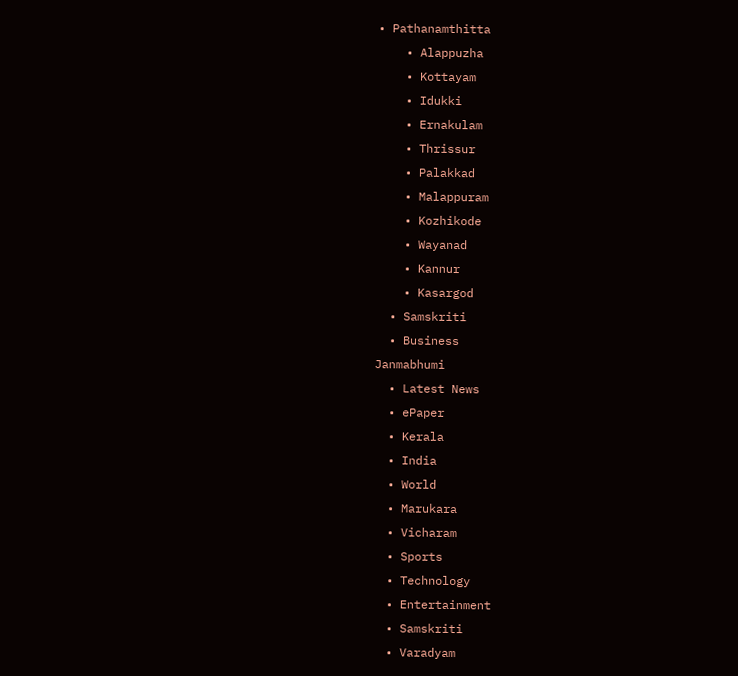• Pathanamthitta
    • Alappuzha
    • Kottayam
    • Idukki
    • Ernakulam
    • Thrissur
    • Palakkad
    • Malappuram
    • Kozhikode
    • Wayanad
    • Kannur
    • Kasargod
  • Samskriti
  • Business
Janmabhumi
  • Latest News
  • ePaper
  • Kerala
  • India
  • World
  • Marukara
  • Vicharam
  • Sports
  • Technology
  • Entertainment
  • Samskriti
  • Varadyam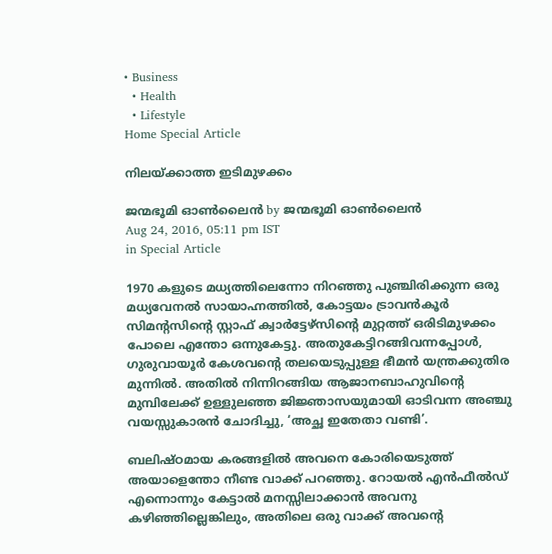• Business
  • Health
  • Lifestyle
Home Special Article

നിലയ്‌ക്കാത്ത ഇടിമുഴക്കം

ജന്മഭൂമി ഓണ്‍ലൈന്‍ by ജന്മഭൂമി ഓണ്‍ലൈന്‍
Aug 24, 2016, 05:11 pm IST
in Special Article

1970 കളുടെ മധ്യത്തിലെന്നോ നിറഞ്ഞു പുഞ്ചിരിക്കുന്ന ഒരു മധ്യവേനല്‍ സായാഹ്നത്തില്‍, കോട്ടയം ട്രാവന്‍കൂര്‍ സിമന്റസിന്റെ സ്റ്റാഫ് ക്വാര്‍ട്ടേഴ്‌സിന്റെ മുറ്റത്ത് ഒരിടിമുഴക്കം പോലെ എന്തോ ഒന്നുകേട്ടു. അതുകേട്ടിറങ്ങിവന്നപ്പോള്‍, ഗുരുവായൂര്‍ കേശവന്റെ തലയെടുപ്പുള്ള ഭീമന്‍ യന്ത്രക്കുതിര മുന്നില്‍. അതില്‍ നിന്നിറങ്ങിയ ആജാനബാഹുവിന്റെ മുമ്പിലേക്ക് ഉള്ളുലഞ്ഞ ജിജ്ഞാസയുമായി ഓടിവന്ന അഞ്ചു വയസ്സുകാരന്‍ ചോദിച്ചു, ‘അച്ഛ ഇതേതാ വണ്ടി’.

ബലിഷ്ഠമായ കരങ്ങളില്‍ അവനെ കോരിയെടുത്ത് അയാളെന്തോ നീണ്ട വാക്ക് പറഞ്ഞു. റോയല്‍ എന്‍ഫീല്‍ഡ് എന്നൊന്നും കേട്ടാല്‍ മനസ്സിലാക്കാന്‍ അവനു കഴിഞ്ഞില്ലെങ്കിലും, അതിലെ ഒരു വാക്ക് അവന്റെ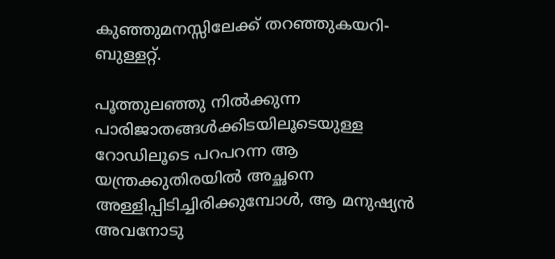കുഞ്ഞുമനസ്സിലേക്ക് തറഞ്ഞുകയറി-ബുള്ളറ്റ്.

പൂത്തുലഞ്ഞു നില്‍ക്കുന്ന പാരിജാതങ്ങള്‍ക്കിടയിലൂടെയുള്ള റോഡിലൂടെ പറപറന്ന ആ യന്ത്രക്കുതിരയില്‍ അച്ഛനെ അള്ളിപ്പിടിച്ചിരിക്കുമ്പോള്‍, ആ മനുഷ്യന്‍ അവനോടു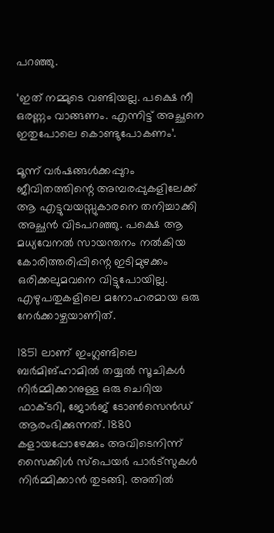പറഞ്ഞു.

‘ഇത് നമ്മുടെ വണ്ടിയല്ല. പക്ഷെ നീ ഒരണ്ണം വാങ്ങണം. എന്നിട്ട് അച്ഛനെ ഇതുപോലെ കൊണ്ടുപോകണം’.

മൂന്ന് വര്‍ഷങ്ങള്‍ക്കപ്പുറം ജീവിതത്തിന്റെ അമ്പരപ്പുകളിലേക്ക് ആ എട്ടുവയസ്സുകാരനെ തനിച്ചാക്കി അച്ഛന്‍ വിടപറഞ്ഞു. പക്ഷെ ആ മധ്യവേനല്‍ സായന്തനം നല്‍കിയ കോരിത്തരിപ്പിന്റെ ഇടിമുഴക്കം ഒരിക്കലുമവനെ വിട്ടുപോയില്ല. എഴുപതുകളിലെ മനോഹരമായ ഒരു നേര്‍ക്കാഴ്ചയാണിത്.

1851 ലാണ് ഇംഗ്ലണ്ടിലെ ബര്‍മിങ്ഹാമില്‍ തയ്യല്‍ സൂചികള്‍ നിര്‍മ്മിക്കാനുള്ള ഒരു ചെറിയ ഫാക്ടറി, ജോര്‍ജ് ടോണ്‍സെന്‍ഡ് ആരംഭിക്കുന്നത്. 1880 കളായപ്പോഴേക്കും അവിടെനിന്ന് സൈക്കിള്‍ സ്‌പെയര്‍ പാര്‍ട്‌സുകള്‍ നിര്‍മ്മിക്കാന്‍ തുടങ്ങി. അതില്‍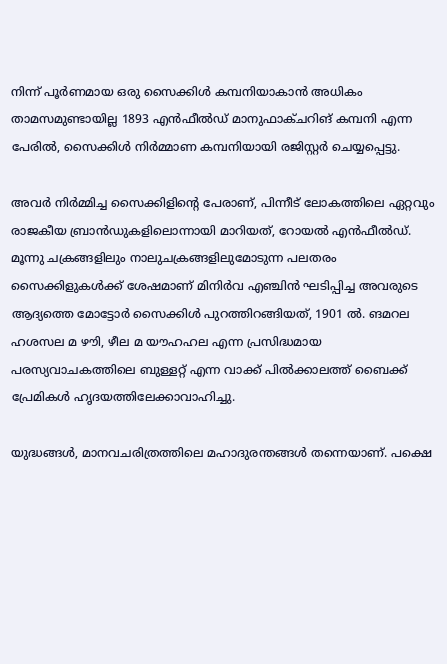നിന്ന് പൂര്‍ണമായ ഒരു സൈക്കിള്‍ കമ്പനിയാകാന്‍ അധികം താമസമുണ്ടായില്ല 1893 എന്‍ഫീല്‍ഡ് മാനുഫാക്ചറിങ് കമ്പനി എന്ന പേരില്‍, സൈക്കിള്‍ നിര്‍മ്മാണ കമ്പനിയായി രജിസ്റ്റര്‍ ചെയ്യപ്പെട്ടു.

അവര്‍ നിര്‍മ്മിച്ച സൈക്കിളിന്റെ പേരാണ്, പിന്നീട് ലോകത്തിലെ ഏറ്റവും രാജകീയ ബ്രാന്‍ഡുകളിലൊന്നായി മാറിയത്, റോയല്‍ എന്‍ഫീല്‍ഡ്. മൂന്നു ചക്രങ്ങളിലും നാലുചക്രങ്ങളിലുമോടുന്ന പലതരം സൈക്കിളുകള്‍ക്ക് ശേഷമാണ് മിനിര്‍വ എഞ്ചിന്‍ ഘടിപ്പിച്ച അവരുടെ ആദ്യത്തെ മോട്ടോര്‍ സൈക്കിള്‍ പുറത്തിറങ്ങിയത്, 1901 ല്‍. ങമറല ഹശസല മ ഴൗി, ഴീല മ യൗഹഹല എന്ന പ്രസിദ്ധമായ പരസ്യവാചകത്തിലെ ബുള്ളറ്റ് എന്ന വാക്ക് പില്‍ക്കാലത്ത് ബൈക്ക് പ്രേമികള്‍ ഹൃദയത്തിലേക്കാവാഹിച്ചു.

യുദ്ധങ്ങള്‍, മാനവചരിത്രത്തിലെ മഹാദുരന്തങ്ങള്‍ തന്നെയാണ്. പക്ഷെ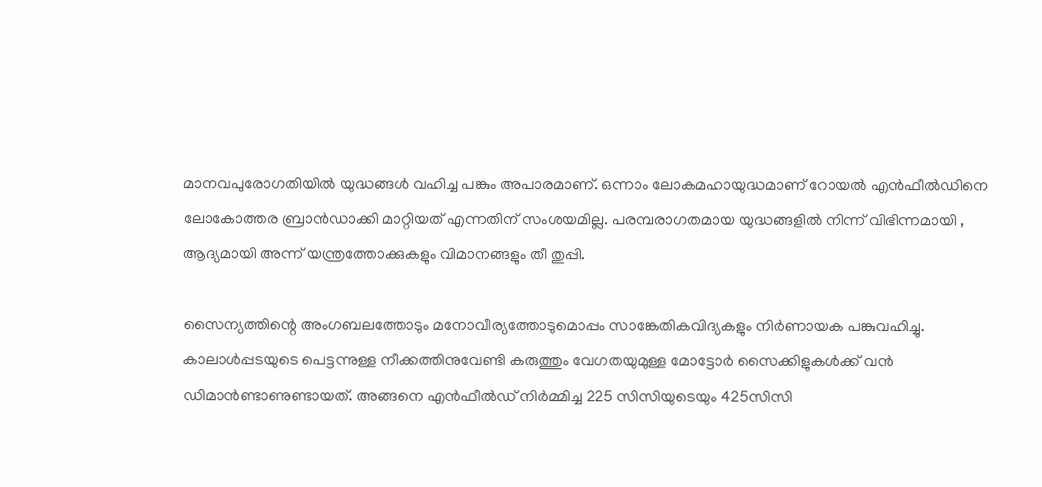മാനവപുരോഗതിയില്‍ യുദ്ധങ്ങള്‍ വഹിച്ച പങ്കും അപാരമാണ്. ഒന്നാം ലോകമഹായുദ്ധമാണ് റോയല്‍ എന്‍ഫീല്‍ഡിനെ ലോകോത്തര ബ്രാന്‍ഡാക്കി മാറ്റിയത് എന്നതിന് സംശയമില്ല. പരമ്പരാഗതമായ യുദ്ധങ്ങളില്‍ നിന്ന് വിഭിന്നമായി , ആദ്യമായി അന്ന് യന്ത്രത്തോക്കുകളും വിമാനങ്ങളും തീ തുപ്പി.

സൈന്യത്തിന്റെ അംഗബലത്തോടും മനോവീര്യത്തോടുമൊപ്പം സാങ്കേതികവിദ്യകളും നിര്‍ണായക പങ്കുവഹിച്ചു. കാലാള്‍പ്പടയുടെ പെട്ടന്നുള്ള നീക്കത്തിനുവേണ്ടി കരുത്തും വേഗതയുമുള്ള മോട്ടോര്‍ സൈക്കിളുകള്‍ക്ക് വന്‍ ഡിമാന്‍ണ്ടാണുണ്ടായത്. അങ്ങനെ എന്‍ഫീല്‍ഡ് നിര്‍മ്മിച്ച 225 സിസിയുടെയും 425സിസി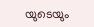യുടെയും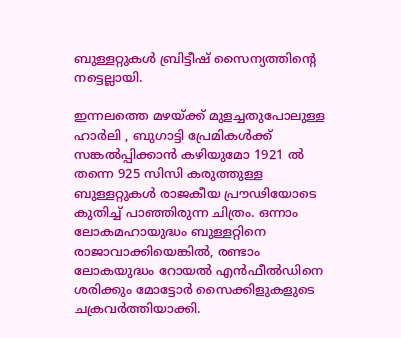ബുള്ളറ്റുകള്‍ ബ്രിട്ടീഷ് സൈന്യത്തിന്റെ നട്ടെല്ലായി.

ഇന്നലത്തെ മഴയ്‌ക്ക് മുളച്ചതുപോലുള്ള ഹാര്‍ലി , ബുഗാട്ടി പ്രേമികള്‍ക്ക് സങ്കല്‍പ്പിക്കാന്‍ കഴിയുമോ 1921 ല്‍ തന്നെ 925 സിസി കരുത്തുള്ള ബുള്ളറ്റുകള്‍ രാജകീയ പ്രൗഢിയോടെ കുതിച്ച് പാഞ്ഞിരുന്ന ചിത്രം. ഒന്നാം ലോകമഹായുദ്ധം ബുള്ളറ്റിനെ രാജാവാക്കിയെങ്കില്‍, രണ്ടാം ലോകയുദ്ധം റോയല്‍ എന്‍ഫീല്‍ഡിനെ ശരിക്കും മോട്ടോര്‍ സൈക്കിളുകളുടെ ചക്രവര്‍ത്തിയാക്കി.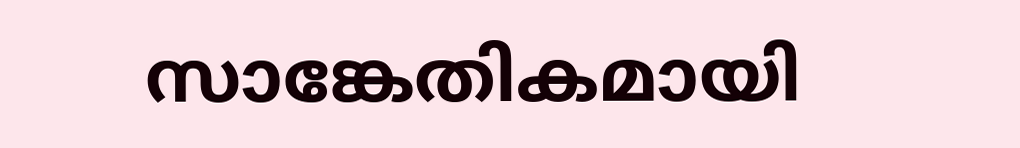സാങ്കേതികമായി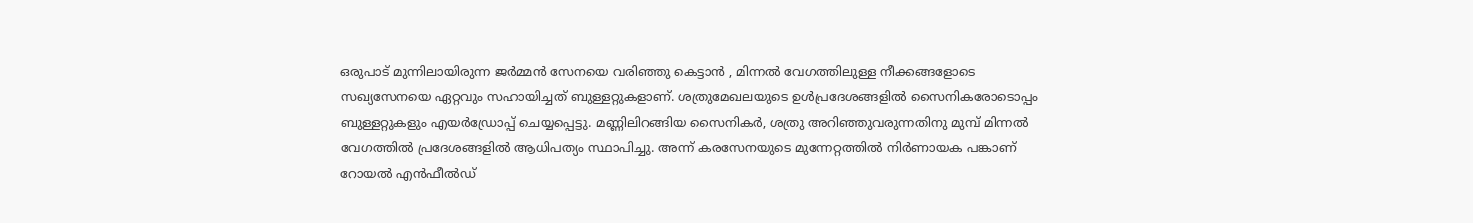ഒരുപാട് മുന്നിലായിരുന്ന ജര്‍മ്മന്‍ സേനയെ വരിഞ്ഞു കെട്ടാന്‍ , മിന്നല്‍ വേഗത്തിലുള്ള നീക്കങ്ങളോടെ സഖ്യസേനയെ ഏറ്റവും സഹായിച്ചത് ബുള്ളറ്റുകളാണ്. ശത്രുമേഖലയുടെ ഉള്‍പ്രദേശങ്ങളില്‍ സൈനികരോടൊപ്പം ബുള്ളറ്റുകളും എയര്‍ഡ്രോപ്പ് ചെയ്യപ്പെട്ടു. മണ്ണിലിറങ്ങിയ സൈനികര്‍, ശത്രു അറിഞ്ഞുവരുന്നതിനു മുമ്പ് മിന്നല്‍ വേഗത്തില്‍ പ്രദേശങ്ങളില്‍ ആധിപത്യം സ്ഥാപിച്ചു. അന്ന് കരസേനയുടെ മുന്നേറ്റത്തില്‍ നിര്‍ണായക പങ്കാണ് റോയല്‍ എന്‍ഫീല്‍ഡ്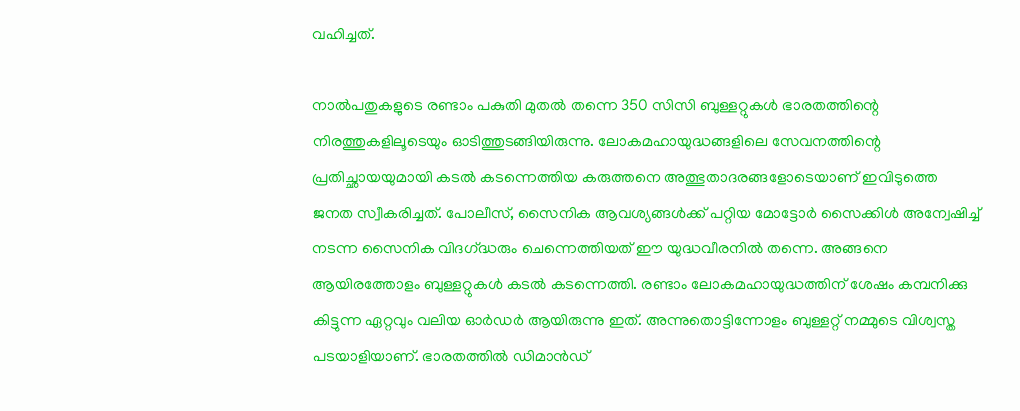വഹിച്ചത്.

നാല്‍പതുകളുടെ രണ്ടാം പകുതി മുതല്‍ തന്നെ 350 സിസി ബുള്ളറ്റുകള്‍ ഭാരതത്തിന്റെ നിരത്തുകളിലൂടെയും ഓടിത്തുടങ്ങിയിരുന്നു. ലോകമഹായുദ്ധങ്ങളിലെ സേവനത്തിന്റെ പ്രതിച്ഛായയുമായി കടല്‍ കടന്നെത്തിയ കരുത്തനെ അത്ഭുതാദരങ്ങളോടെയാണ് ഇവിടുത്തെ ജനത സ്വീകരിച്ചത്. പോലീസ്, സൈനിക ആവശ്യങ്ങള്‍ക്ക് പറ്റിയ മോട്ടോര്‍ സൈക്കിള്‍ അന്വേഷിച്ച് നടന്ന സൈനിക വിദഗ്‌ദ്ധരും ചെന്നെത്തിയത് ഈ യുദ്ധവീരനില്‍ തന്നെ. അങ്ങനെ ആയിരത്തോളം ബുള്ളറ്റുകള്‍ കടല്‍ കടന്നെത്തി. രണ്ടാം ലോകമഹായുദ്ധത്തിന് ശേഷം കമ്പനിക്കു കിട്ടുന്ന ഏറ്റവും വലിയ ഓര്‍ഡര്‍ ആയിരുന്നു ഇത്. അന്നുതൊട്ടിന്നോളം ബുള്ളറ്റ് നമ്മുടെ വിശ്വസ്ത പടയാളിയാണ്. ഭാരതത്തില്‍ ഡിമാന്‍ഡ്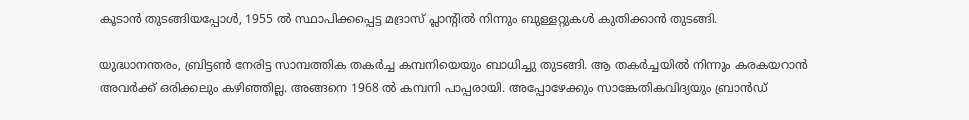കൂടാന്‍ തുടങ്ങിയപ്പോള്‍, 1955 ല്‍ സ്ഥാപിക്കപ്പെട്ട മദ്രാസ് പ്ലാന്റില്‍ നിന്നും ബുള്ളറ്റുകള്‍ കുതിക്കാന്‍ തുടങ്ങി.

യുദ്ധാനന്തരം, ബ്രിട്ടണ്‍ നേരിട്ട സാമ്പത്തിക തകര്‍ച്ച കമ്പനിയെയും ബാധിച്ചു തുടങ്ങി. ആ തകര്‍ച്ചയില്‍ നിന്നും കരകയറാന്‍ അവര്‍ക്ക് ഒരിക്കലും കഴിഞ്ഞില്ല. അങ്ങനെ 1968 ല്‍ കമ്പനി പാപ്പരായി. അപ്പോഴേക്കും സാങ്കേതികവിദ്യയും ബ്രാന്‍ഡ്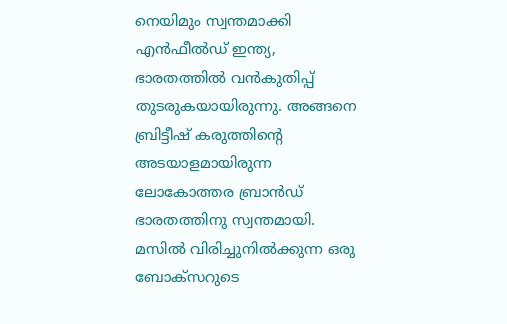നെയിമും സ്വന്തമാക്കി എന്‍ഫീല്‍ഡ് ഇന്ത്യ, ഭാരതത്തില്‍ വന്‍കുതിപ്പ് തുടരുകയായിരുന്നു. അങ്ങനെ ബ്രിട്ടീഷ് കരുത്തിന്റെ അടയാളമായിരുന്ന ലോകോത്തര ബ്രാന്‍ഡ് ഭാരതത്തിനു സ്വന്തമായി. മസില്‍ വിരിച്ചുനില്‍ക്കുന്ന ഒരു ബോക്‌സറുടെ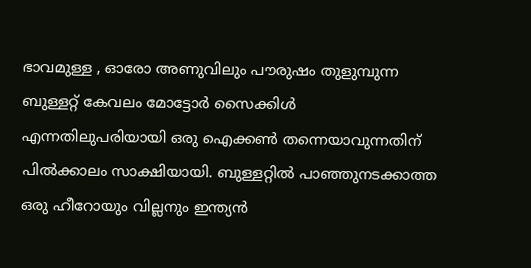ഭാവമുള്ള , ഓരോ അണുവിലും പൗരുഷം തുളുമ്പുന്ന ബുള്ളറ്റ് കേവലം മോട്ടോര്‍ സൈക്കിള്‍ എന്നതിലുപരിയായി ഒരു ഐക്കണ്‍ തന്നെയാവുന്നതിന് പില്‍ക്കാലം സാക്ഷിയായി. ബുള്ളറ്റില്‍ പാഞ്ഞുനടക്കാത്ത ഒരു ഹീറോയും വില്ലനും ഇന്ത്യന്‍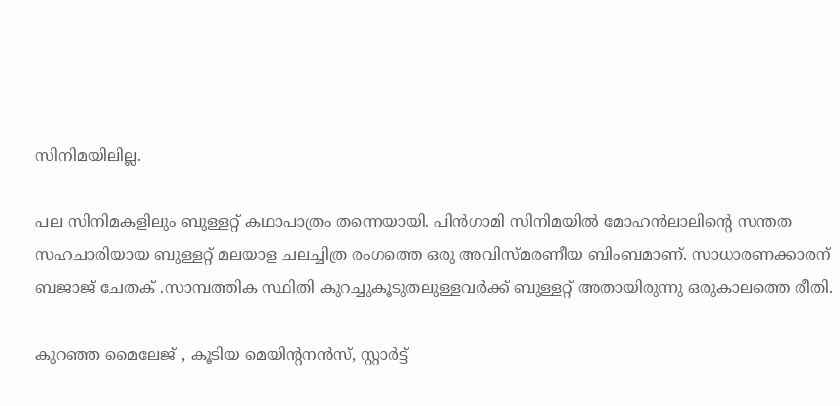സിനിമയിലില്ല.

പല സിനിമകളിലും ബുള്ളറ്റ് കഥാപാത്രം തന്നെയായി. പിന്‍ഗാമി സിനിമയില്‍ മോഹന്‍ലാലിന്റെ സന്തത സഹചാരിയായ ബുള്ളറ്റ് മലയാള ചലച്ചിത്ര രംഗത്തെ ഒരു അവിസ്മരണീയ ബിംബമാണ്. സാധാരണക്കാരന് ബജാജ് ചേതക് .സാമ്പത്തിക സ്ഥിതി കുറച്ചുകൂടുതലുള്ളവര്‍ക്ക് ബുള്ളറ്റ് അതായിരുന്നു ഒരുകാലത്തെ രീതി.

കുറഞ്ഞ മൈലേജ് , കൂടിയ മെയിന്റനന്‍സ്, സ്റ്റാര്‍ട്ട്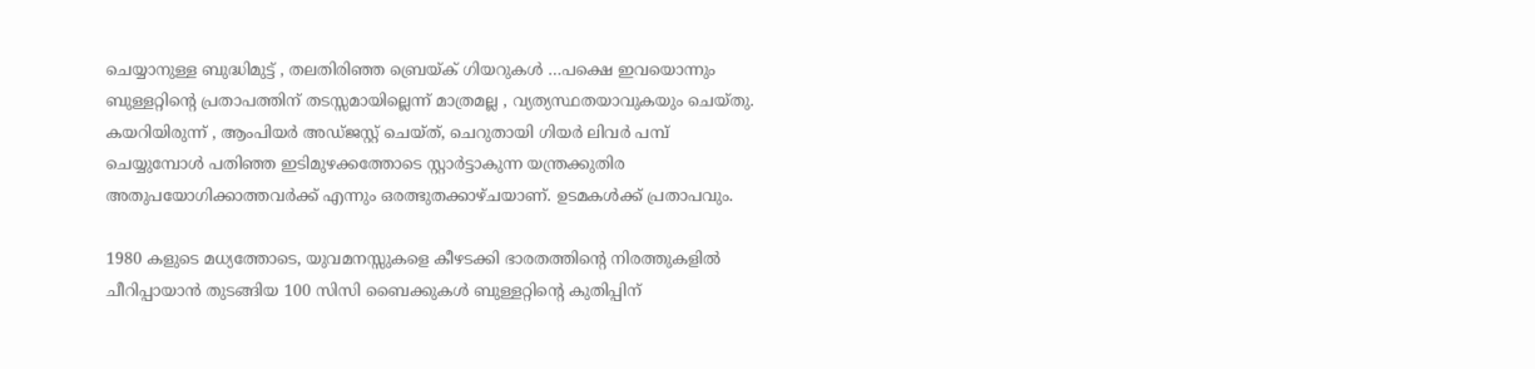ചെയ്യാനുള്ള ബുദ്ധിമുട്ട് , തലതിരിഞ്ഞ ബ്രെയ്‌ക് ഗിയറുകള്‍ …പക്ഷെ ഇവയൊന്നും ബുള്ളറ്റിന്റെ പ്രതാപത്തിന് തടസ്സമായില്ലെന്ന് മാത്രമല്ല , വ്യത്യസ്ഥതയാവുകയും ചെയ്തു. കയറിയിരുന്ന് , ആംപിയര്‍ അഡ്ജസ്റ്റ് ചെയ്ത്, ചെറുതായി ഗിയര്‍ ലിവര്‍ പമ്പ് ചെയ്യുമ്പോള്‍ പതിഞ്ഞ ഇടിമുഴക്കത്തോടെ സ്റ്റാര്‍ട്ടാകുന്ന യന്ത്രക്കുതിര അതുപയോഗിക്കാത്തവര്‍ക്ക് എന്നും ഒരത്ഭുതക്കാഴ്ചയാണ്. ഉടമകള്‍ക്ക് പ്രതാപവും.

1980 കളുടെ മധ്യത്തോടെ, യുവമനസ്സുകളെ കീഴടക്കി ഭാരതത്തിന്റെ നിരത്തുകളില്‍ ചീറിപ്പായാന്‍ തുടങ്ങിയ 100 സിസി ബൈക്കുകള്‍ ബുള്ളറ്റിന്റെ കുതിപ്പിന്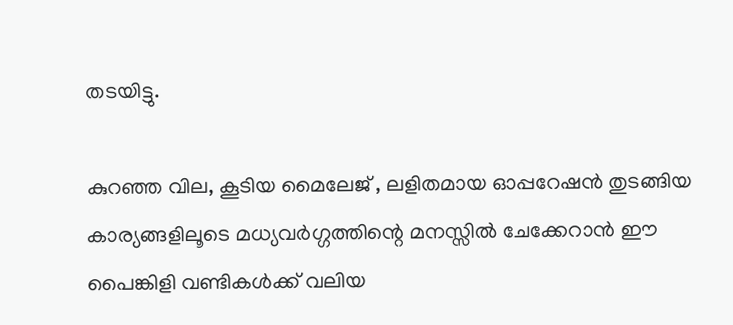തടയിട്ടു.

കുറഞ്ഞ വില, കൂടിയ മൈലേജ് , ലളിതമായ ഓപ്പറേഷന്‍ തുടങ്ങിയ കാര്യങ്ങളിലൂടെ മധ്യവര്‍ഗ്ഗത്തിന്റെ മനസ്സില്‍ ചേക്കേറാന്‍ ഈ പൈങ്കിളി വണ്ടികള്‍ക്ക് വലിയ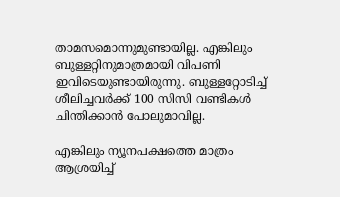താമസമൊന്നുമുണ്ടായില്ല. എങ്കിലും ബുള്ളറ്റിനുമാത്രമായി വിപണി ഇവിടെയുണ്ടായിരുന്നു. ബുള്ളറ്റോടിച്ച് ശീലിച്ചവര്‍ക്ക് 100 സിസി വണ്ടികള്‍ ചിന്തിക്കാന്‍ പോലുമാവില്ല.

എങ്കിലും ന്യൂനപക്ഷത്തെ മാത്രം ആശ്രയിച്ച്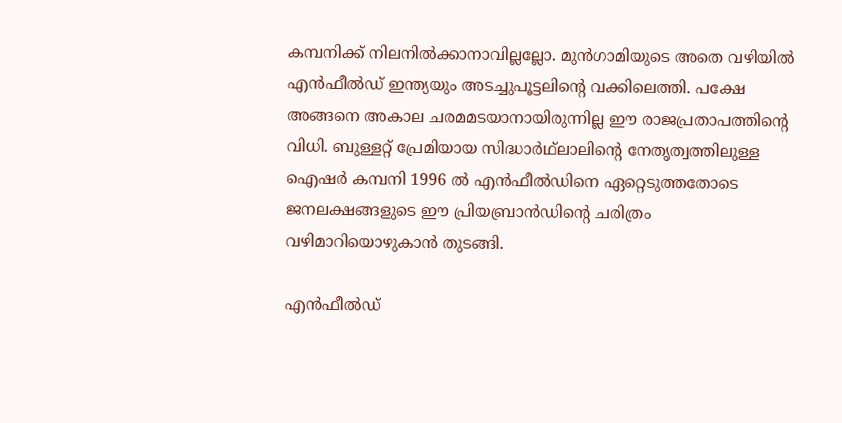കമ്പനിക്ക് നിലനില്‍ക്കാനാവില്ലല്ലോ. മുന്‍ഗാമിയുടെ അതെ വഴിയില്‍ എന്‍ഫീല്‍ഡ് ഇന്ത്യയും അടച്ചുപൂട്ടലിന്റെ വക്കിലെത്തി. പക്ഷേ അങ്ങനെ അകാല ചരമമടയാനായിരുന്നില്ല ഈ രാജപ്രതാപത്തിന്റെ വിധി. ബുള്ളറ്റ് പ്രേമിയായ സിദ്ധാര്‍ഥ്‌ലാലിന്റെ നേതൃത്വത്തിലുള്ള ഐഷര്‍ കമ്പനി 1996 ല്‍ എന്‍ഫീല്‍ഡിനെ ഏറ്റെടുത്തതോടെ ജനലക്ഷങ്ങളുടെ ഈ പ്രിയബ്രാന്‍ഡിന്റെ ചരിത്രം വഴിമാറിയൊഴുകാന്‍ തുടങ്ങി.

എന്‍ഫീല്‍ഡ്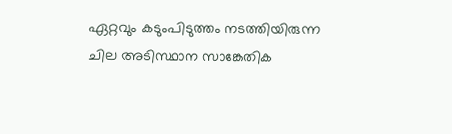ഏറ്റവും കടുംപിടുത്തം നടത്തിയിരുന്ന ചില അടിസ്ഥാന സാങ്കേതിക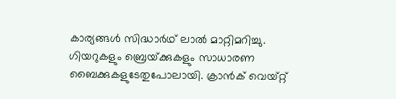കാര്യങ്ങള്‍ സിദ്ധാര്‍ഥ് ലാല്‍ മാറ്റിമറിച്ചു. ഗിയറുകളും ബ്രെയ്‌ക്കുകളും സാധാരണ ബൈക്കുകളുടേതുപോലായി. ക്രാന്‍ക് വെയ്റ്റ്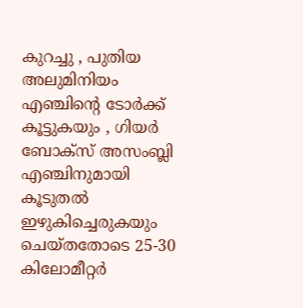കുറച്ചു , പുതിയ അലുമിനിയം എഞ്ചിന്റെ ടോര്‍ക്ക് കൂട്ടുകയും , ഗിയര്‍ ബോക്‌സ് അസംബ്ലി എഞ്ചിനുമായി കൂടുതല്‍ ഇഴുകിച്ചെരുകയും ചെയ്തതോടെ 25-30 കിലോമീറ്റര്‍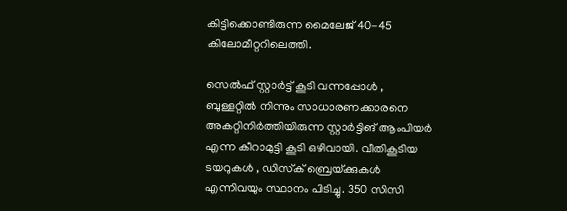കിട്ടിക്കൊണ്ടിരുന്ന മൈലേജ് 40-45 കിലോമീറ്ററിലെത്തി.

സെല്‍ഫ് സ്റ്റാര്‍ട്ട് കൂടി വന്നപ്പോള്‍ , ബുള്ളറ്റില്‍ നിന്നും സാധാരണക്കാരനെ അകറ്റിനിര്‍ത്തിയിരുന്ന സ്റ്റാര്‍ട്ടിങ് ആംപിയര്‍ എന്ന കീറാമുട്ടി കൂടി ഒഴിവായി. വീതികൂടിയ ടയറുകള്‍ , ഡിസ്‌ക് ബ്രെയ്‌ക്കുകള്‍ എന്നിവയും സ്ഥാനം പിടിച്ചു. 350 സിസി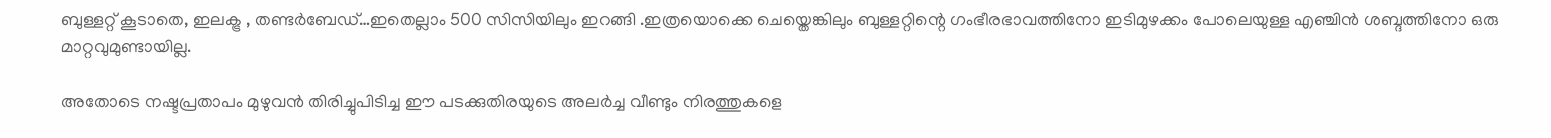ബുള്ളറ്റ് കൂടാതെ, ഇലക്ട്ര , തണ്ടര്‍ബേഡ്…ഇതെല്ലാം 500 സിസിയിലും ഇറങ്ങി .ഇത്രയൊക്കെ ചെയ്തെങ്കിലും ബുള്ളറ്റിന്റെ ഗംഭീരഭാവത്തിനോ ഇടിമുഴക്കം പോലെയുള്ള എഞ്ചിന്‍ ശബ്ദത്തിനോ ഒരു മാറ്റവുമുണ്ടായില്ല.

അതോടെ നഷ്ടപ്രതാപം മുഴുവന്‍ തിരിച്ചുപിടിച്ച ഈ പടക്കുതിരയുടെ അലര്‍ച്ച വീണ്ടും നിരത്തുകളെ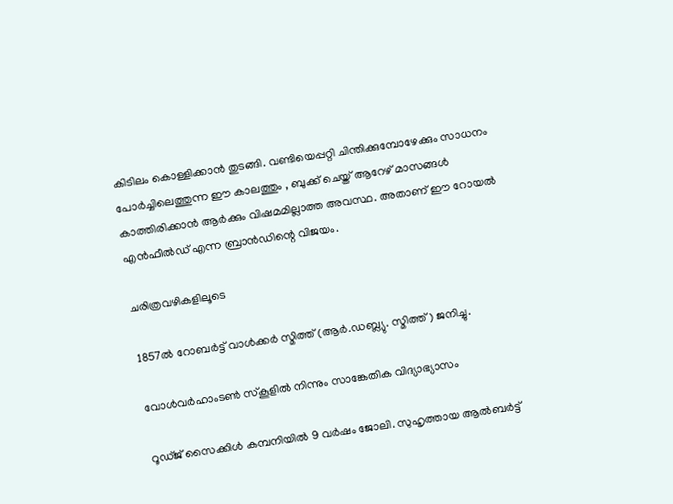കിടിലം കൊള്ളിക്കാന്‍ തുടങ്ങി. വണ്ടിയെപ്പറ്റി ചിന്തിക്കുമ്പോഴേക്കും സാധനം പോര്‍ച്ചിലെത്തുന്ന ഈ കാലത്തും , ബുക്ക് ചെയ്ത് ആറേഴ് മാസങ്ങള്‍ കാത്തിരിക്കാന്‍ ആര്‍ക്കും വിഷമമില്ലാത്ത അവസ്ഥ. അതാണ് ഈ റോയല്‍ എന്‍ഫീല്‍ഡ് എന്ന ബ്രാന്‍ഡിന്റെ വിജയം.

ചരിത്രവഴികളിലൂടെ

1857ല്‍ റോബര്‍ട്ട് വാള്‍ക്കര്‍ സ്മിത്ത് (ആര്‍.ഡബ്ല്യു. സ്മിത്ത്) ജനിച്ചു.

വോള്‍വര്‍ഹാംടണ്‍ സ്‌കൂളില്‍ നിന്നും സാങ്കേതിക വിദ്യാഭ്യാസം

റൂഡ്ജ് സൈക്കിള്‍ കമ്പനിയില്‍ 9 വര്‍ഷം ജോലി. സുഹൃത്തായ ആല്‍ബര്‍ട്ട്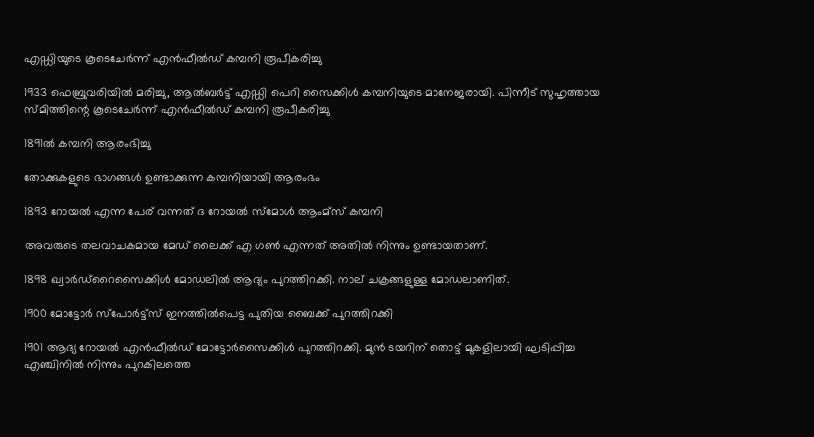എഡ്ഡിയുടെ കൂടെചേര്‍ന്ന് എന്‍ഫീല്‍ഡ് കമ്പനി രൂപീകരിച്ചു

1933 ഫെബ്രുവരിയില്‍ മരിച്ചു, ആല്‍ബര്‍ട്ട് എഡ്ഡി പെറി സൈക്കിള്‍ കമ്പനിയുടെ മാനേജരായി. പിന്നീട് സുഹൃത്തായ സ്മിത്തിന്റെ കൂടെചേര്‍ന്ന് എന്‍ഫീല്‍ഡ് കമ്പനി രൂപീകരിച്ചു

1891ല്‍ കമ്പനി ആരംഭിച്ചു

തോക്കുകളുടെ ഭാഗങ്ങള്‍ ഉണ്ടാക്കുന്ന കമ്പനിയായി ആരംഭം

1893 റോയല്‍ എന്ന പേര് വന്നത് ദ റോയല്‍ സ്‌മോള്‍ ആംമ്‌സ് കമ്പനി

അവരുടെ തലവാചകമായ മേഡ് ലൈക്ക് എ ഗണ്‍ എന്നത് അതില്‍ നിന്നും ഉണ്ടായതാണ്.

1898 ഖ്വാര്‍ഡ്‌റൈസൈക്കിള്‍ മോഡലില്‍ ആദ്യം പുറത്തിറക്കി. നാല് ചക്രങ്ങളുള്ള മോഡലാണിത്.

1900 മോട്ടോര്‍ സ്‌പോര്‍ട്ട്‌സ് ഇനത്തില്‍പെട്ട പുതിയ ബൈക്ക് പുറത്തിറക്കി

1901 ആദ്യ റോയല്‍ എന്‍ഫീല്‍ഡ് മോട്ടോര്‍സൈക്കിള്‍ പുറത്തിറക്കി. മുന്‍ ടയറിന് തൊട്ട് മുകളിലായി ഘടിപ്പിച്ച എഞ്ചിനില്‍ നിന്നും പുറകിലത്തെ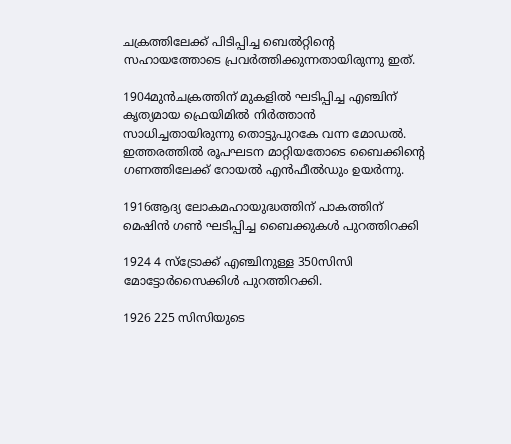ചക്രത്തിലേക്ക് പിടിപ്പിച്ച ബെല്‍റ്റിന്റെ സഹായത്തോടെ പ്രവര്‍ത്തിക്കുന്നതായിരുന്നു ഇത്.

1904മുന്‍ചക്രത്തിന് മുകളില്‍ ഘടിപ്പിച്ച എഞ്ചിന് കൃത്യമായ ഫ്രെയിമില്‍ നിര്‍ത്താന്‍ സാധിച്ചതായിരുന്നു തൊട്ടുപുറകേ വന്ന മോഡല്‍. ഇത്തരത്തില്‍ രൂപഘടന മാറ്റിയതോടെ ബൈക്കിന്റെ ഗണത്തിലേക്ക് റോയല്‍ എന്‍ഫീല്‍ഡും ഉയര്‍ന്നു.

1916ആദ്യ ലോകമഹായുദ്ധത്തിന് പാകത്തിന് മെഷിന്‍ ഗണ്‍ ഘടിപ്പിച്ച ബൈക്കുകള്‍ പുറത്തിറക്കി

1924 4 സ്‌ട്രോക്ക് എഞ്ചിനുള്ള 350സിസി മോട്ടോര്‍സൈക്കിള്‍ പുറത്തിറക്കി.

1926 225 സിസിയുടെ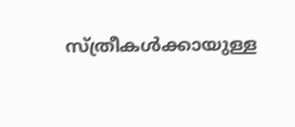സ്ത്രീകള്‍ക്കായുള്ള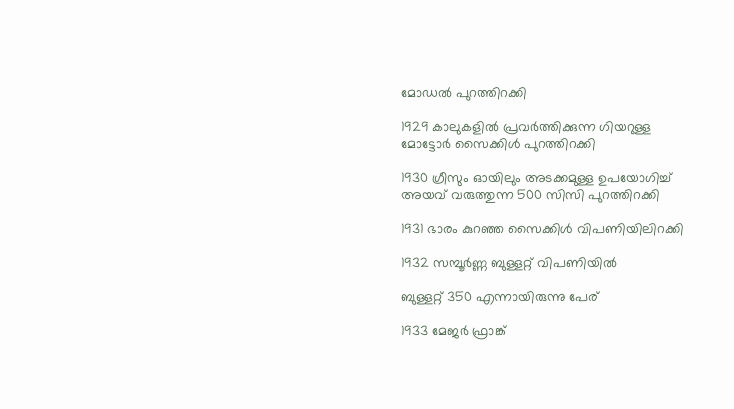മോഡല്‍ പുറത്തിറക്കി

1929 കാലുകളില്‍ പ്രവര്‍ത്തിക്കുന്ന ഗിയറുള്ള മോട്ടോര്‍ സൈക്കിള്‍ പുറത്തിറക്കി

1930 ഗ്രീസും ഓയിലും അടക്കമുള്ള ഉപയോഗിച്ച് അയവ് വരുത്തുന്ന 500 സിസി പുറത്തിറക്കി

1931 ഭാരം കുറഞ്ഞ സൈക്കിള്‍ വിപണിയിലിറക്കി

1932 സമ്പൂര്‍ണ്ണ ബുള്ളറ്റ് വിപണിയില്‍

ബുള്ളറ്റ് 350 എന്നായിരുന്നു പേര്

1933 മേജര്‍ ഫ്രാങ്ക്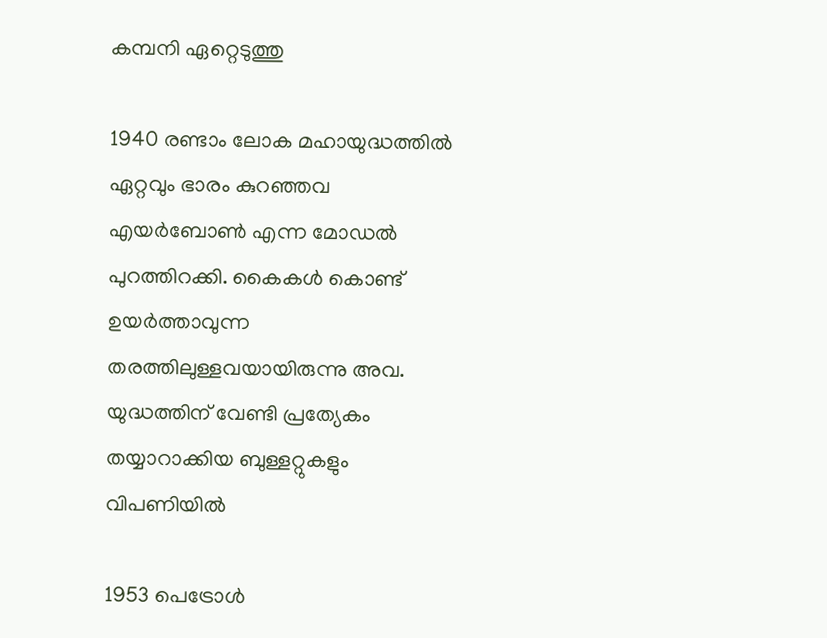കമ്പനി ഏറ്റെടുത്തു

1940 രണ്ടാം ലോക മഹായുദ്ധത്തില്‍ ഏറ്റവും ഭാരം കുറഞ്ഞവ എയര്‍ബോണ്‍ എന്ന മോഡല്‍ പുറത്തിറക്കി. കൈകള്‍ കൊണ്ട് ഉയര്‍ത്താവുന്ന തരത്തിലുള്ളവയായിരുന്നു അവ. യുദ്ധത്തിന് വേണ്ടി പ്രത്യേകം തയ്യാറാക്കിയ ബുള്ളറ്റുകളും വിപണിയില്‍

1953 പെട്രോള്‍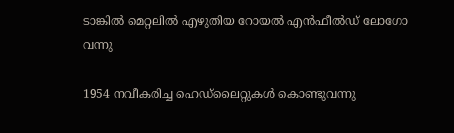ടാങ്കില്‍ മെറ്റലില്‍ എഴുതിയ റോയല്‍ എന്‍ഫീല്‍ഡ് ലോഗോ വന്നു

1954 നവീകരിച്ച ഹെഡ്‌ലൈറ്റുകള്‍ കൊണ്ടുവന്നു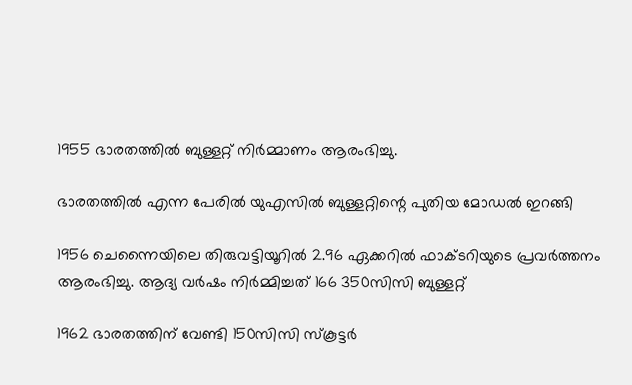1955 ഭാരതത്തില്‍ ബുള്ളറ്റ് നിര്‍മ്മാണം ആരംഭിച്ചു.

ഭാരതത്തില്‍ എന്ന പേരില്‍ യുഎസില്‍ ബുള്ളറ്റിന്റെ പുതിയ മോഡല്‍ ഇറങ്ങി

1956 ചെന്നൈയിലെ തിരുവട്ടിയൂറില്‍ 2.96 ഏക്കറില്‍ ഫാക്ടറിയുടെ പ്രവര്‍ത്തനം ആരംഭിച്ചു. ആദ്യ വര്‍ഷം നിര്‍മ്മിച്ചത് 166 350സിസി ബുള്ളറ്റ്

1962 ഭാരതത്തിന് വേണ്ടി 150സിസി സ്‌കൂട്ടര്‍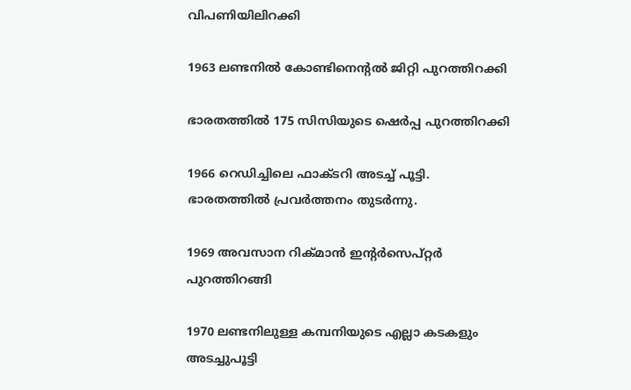വിപണിയിലിറക്കി

1963 ലണ്ടനില്‍ കോണ്ടിനെന്റല്‍ ജിറ്റി പുറത്തിറക്കി

ഭാരതത്തില്‍ 175 സിസിയുടെ ഷെര്‍പ്പ പുറത്തിറക്കി

1966 റെഡിച്ചിലെ ഫാക്ടറി അടച്ച് പൂട്ടി. ഭാരതത്തില്‍ പ്രവര്‍ത്തനം തുടര്‍ന്നു.

1969 അവസാന റിക്മാന്‍ ഇന്റര്‍സെപ്റ്റര്‍ പുറത്തിറങ്ങി

1970 ലണ്ടനിലുള്ള കമ്പനിയുടെ എല്ലാ കടകളും അടച്ചുപൂട്ടി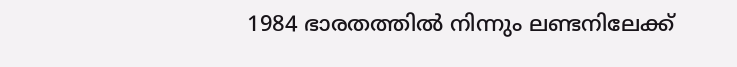1984 ഭാരതത്തില്‍ നിന്നും ലണ്ടനിലേക്ക്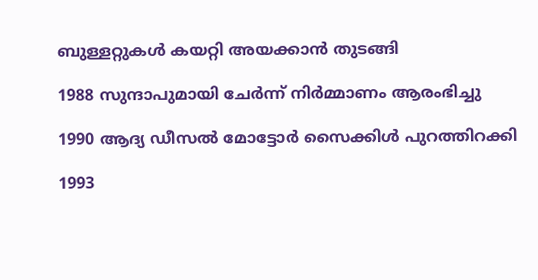ബുള്ളറ്റുകള്‍ കയറ്റി അയക്കാന്‍ തുടങ്ങി

1988 സുന്ദാപുമായി ചേര്‍ന്ന് നിര്‍മ്മാണം ആരംഭിച്ചു

1990 ആദ്യ ഡീസല്‍ മോട്ടോര്‍ സൈക്കിള്‍ പുറത്തിറക്കി

1993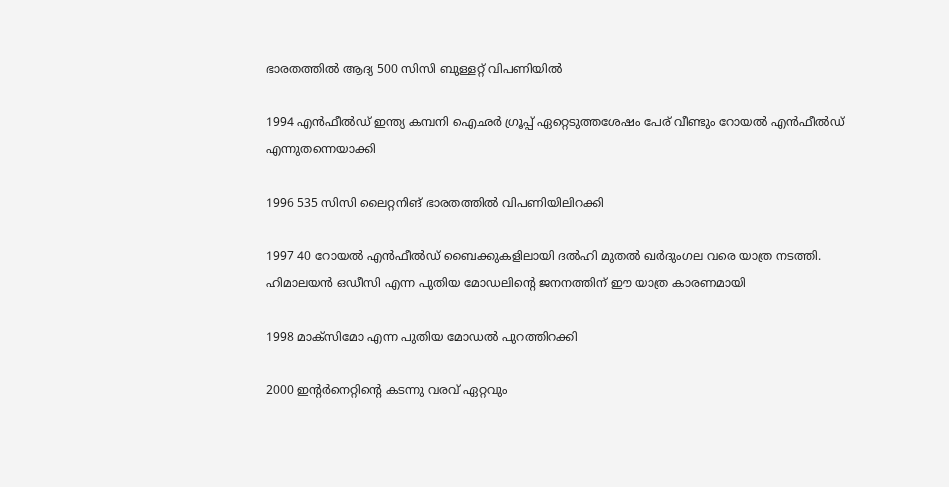ഭാരതത്തില്‍ ആദ്യ 500 സിസി ബുള്ളറ്റ് വിപണിയില്‍

1994 എന്‍ഫീല്‍ഡ് ഇന്ത്യ കമ്പനി ഐഛര്‍ ഗ്രൂപ്പ് ഏറ്റെടുത്തശേഷം പേര് വീണ്ടും റോയല്‍ എന്‍ഫീല്‍ഡ് എന്നുതന്നെയാക്കി

1996 535 സിസി ലൈറ്റനിങ് ഭാരതത്തില്‍ വിപണിയിലിറക്കി

1997 40 റോയല്‍ എന്‍ഫീല്‍ഡ് ബൈക്കുകളിലായി ദല്‍ഹി മുതല്‍ ഖര്‍ദുംഗല വരെ യാത്ര നടത്തി. ഹിമാലയന്‍ ഒഡീസി എന്ന പുതിയ മോഡലിന്റെ ജനനത്തിന് ഈ യാത്ര കാരണമായി

1998 മാക്‌സിമോ എന്ന പുതിയ മോഡല്‍ പുറത്തിറക്കി

2000 ഇന്റര്‍നെറ്റിന്റെ കടന്നു വരവ് ഏറ്റവും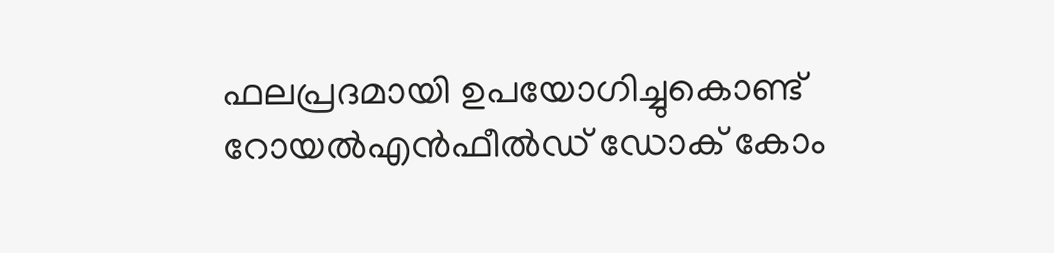ഫലപ്രദമായി ഉപയോഗിച്ചുകൊണ്ട് റോയല്‍എന്‍ഫീല്‍ഡ് ഡോക് കോം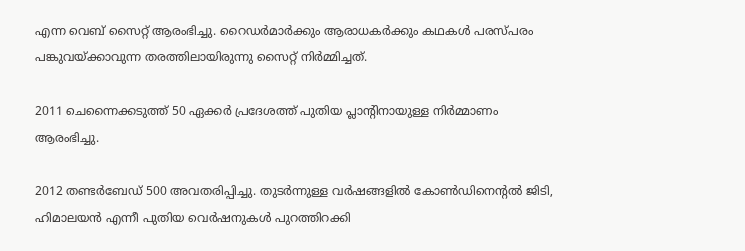എന്ന വെബ് സൈറ്റ് ആരംഭിച്ചു. റൈഡര്‍മാര്‍ക്കും ആരാധകര്‍ക്കും കഥകള്‍ പരസ്പരം പങ്കുവയ്‌ക്കാവുന്ന തരത്തിലായിരുന്നു സൈറ്റ് നിര്‍മ്മിച്ചത്.

2011 ചെന്നൈക്കടുത്ത് 50 ഏക്കര്‍ പ്രദേശത്ത് പുതിയ പ്ലാന്റിനായുള്ള നിര്‍മ്മാണം ആരംഭിച്ചു.

2012 തണ്ടര്‍ബേഡ് 500 അവതരിപ്പിച്ചു. തുടര്‍ന്നുള്ള വര്‍ഷങ്ങളില്‍ കോണ്‍ഡിനെന്റല്‍ ജിടി, ഹിമാലയന്‍ എന്നീ പുതിയ വെര്‍ഷനുകള്‍ പുറത്തിറക്കി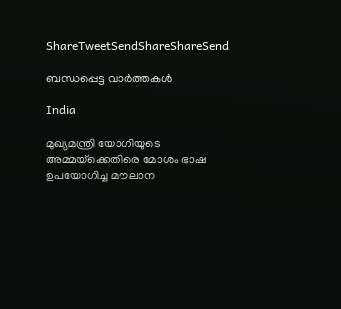ShareTweetSendShareShareSend

ബന്ധപ്പെട്ട വാര്‍ത്തകള്‍

India

മുഖ്യമന്ത്രി യോഗിയുടെ അമ്മയ്‌ക്കെതിരെ മോശം ഭാഷ ഉപയോഗിച്ച മൗലാന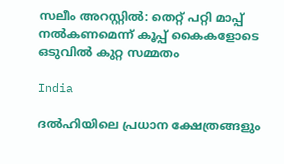സലീം അറസ്റ്റിൽ: തെറ്റ് പറ്റി മാപ്പ് നൽകണമെന്ന് കൂപ്പ് കൈകളോടെ ഒടുവിൽ കുറ്റ സമ്മതം

India

ദൽഹിയിലെ പ്രധാന ക്ഷേത്രങ്ങളും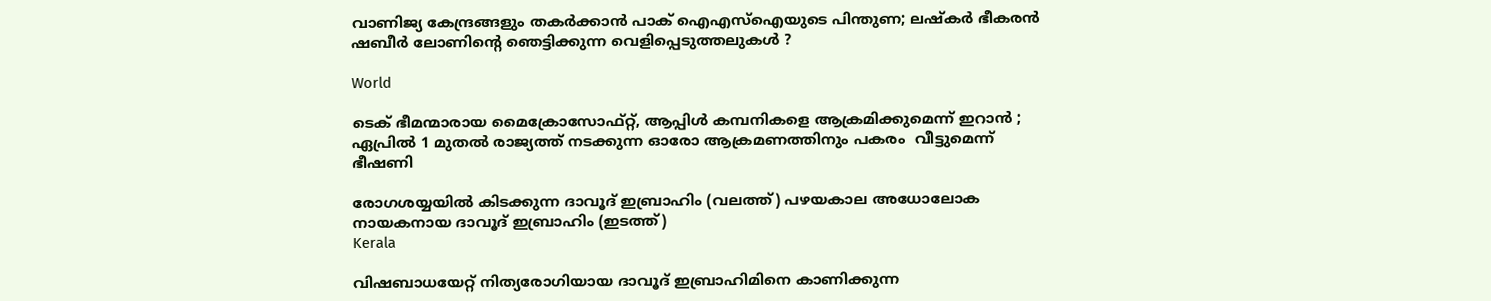വാണിജ്യ കേന്ദ്രങ്ങളും തകർക്കാൻ പാക് ഐഎസ്‌ഐയുടെ പിന്തുണ; ലഷ്‌കർ ഭീകരൻ ഷബീർ ലോണിന്റെ ഞെട്ടിക്കുന്ന വെളിപ്പെടുത്തലുകൾ ?

World

ടെക് ഭീമന്മാരായ മൈക്രോസോഫ്റ്റ്, ആപ്പിൾ കമ്പനികളെ ആക്രമിക്കുമെന്ന് ഇറാൻ ; ഏപ്രിൽ 1 മുതൽ രാജ്യത്ത് നടക്കുന്ന ഓരോ ആക്രമണത്തിനും പകരം  വീട്ടുമെന്ന് ഭീഷണി

രോഗശയ്യയില്‍ കിടക്കുന്ന ദാവൂദ് ഇബ്രാഹിം (വലത്ത്) പഴയകാല അധോലോക നായകനായ ദാവൂദ് ഇബ്രാഹിം (ഇടത്ത്)
Kerala

വിഷബാധയേറ്റ് നിത്യരോഗിയായ ദാവൂദ് ഇബ്രാഹിമിനെ കാണിക്കുന്ന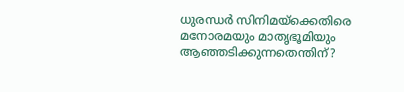ധുരന്ധര്‍ സിനിമയ്‌ക്കെതിരെ മനോരമയും മാതൃഭൂമിയും ആഞ്ഞടിക്കുന്നതെന്തിന്?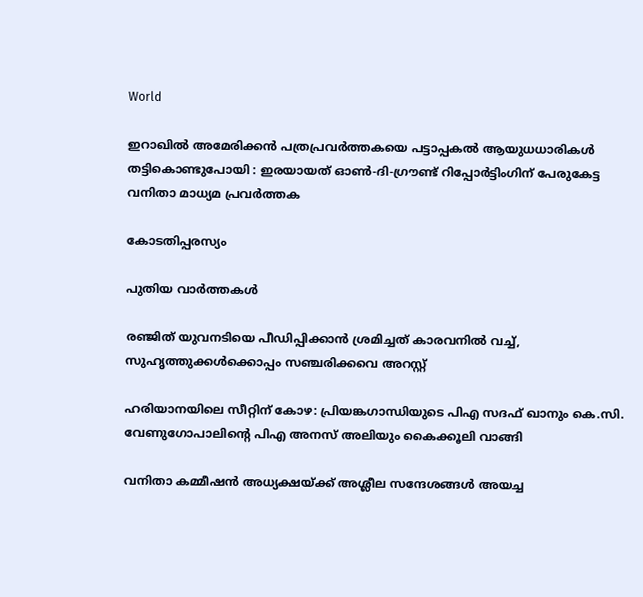World

ഇറാഖിൽ അമേരിക്കൻ പത്രപ്രവർത്തകയെ പട്ടാപ്പകൽ ആയുധധാരികൾ തട്ടികൊണ്ടുപോയി : ഇരയായത് ഓൺ-ദി-ഗ്രൗണ്ട് റിപ്പോർട്ടിംഗിന് പേരുകേട്ട വനിതാ മാധ്യമ പ്രവർത്തക

കോടതിപ്പരസ്യം

പുതിയ വാര്‍ത്തകള്‍

രഞ്ജിത് യുവനടിയെ പീഡിപ്പിക്കാന്‍ ശ്രമിച്ചത് കാരവനില്‍ വച്ച്, സുഹൃത്തുക്കള്‍ക്കൊപ്പം സഞ്ചരിക്കവെ അറസ്റ്റ്

ഹരിയാനയിലെ സീറ്റിന് കോഴ: പ്രിയങ്കഗാന്ധിയുടെ പിഎ സദഫ് ഖാനും കെ.സി. വേണുഗോപാലിന്റെ പിഎ അനസ് അലിയും കൈക്കൂലി വാങ്ങി

വനിതാ കമ്മീഷന്‍ അധ്യക്ഷയ്‌ക്ക് അശ്ലീല സന്ദേശങ്ങള്‍ അയച്ച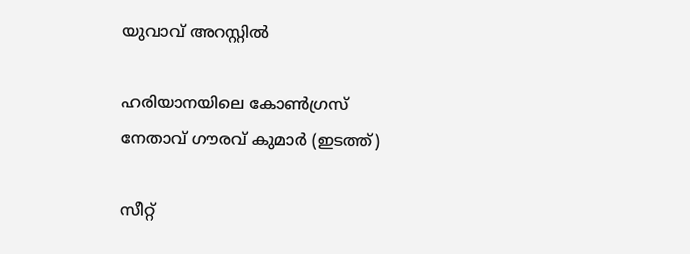യുവാവ് അറസ്റ്റില്‍

ഹരിയാനയിലെ കോണ്‍ഗ്രസ് നേതാവ് ഗൗരവ് കുമാര്‍ (ഇടത്ത്)

സീറ്റ്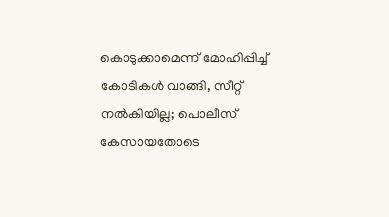കൊടുക്കാമെന്ന് മോഹിപ്പിച്ച് കോടികള്‍ വാങ്ങി, സീറ്റ് നല്‍കിയില്ല; പൊലീസ് കേസായതോടെ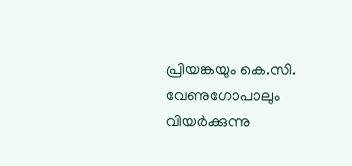പ്രിയങ്കയും കെ.സി. വേണുഗോപാലും വിയര്‍ക്കുന്നു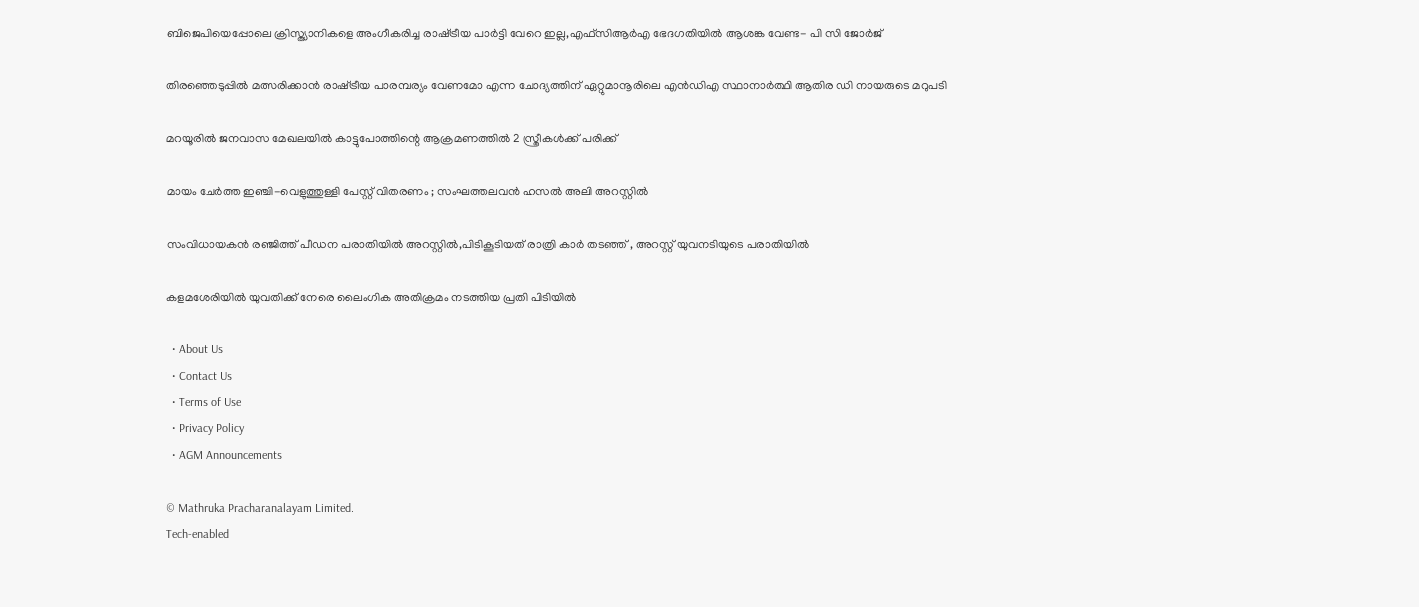ബിജെപിയെപ്പോലെ ക്രിസ്ത്യാനികളെ അംഗീകരിച്ച രാഷ്‌ട്രീയ പാര്‍ട്ടി വേറെ ഇല്ല,എഫ്സിആര്‍എ ഭേദഗതിയില്‍ ആശങ്ക വേണ്ട- പി സി ജോര്‍ജ്

തിരഞ്ഞെടുപ്പിൽ മത്സരിക്കാൻ രാഷ്‌ട്രീയ പാരമ്പര്യം വേണമോ എന്ന ചോദ്യത്തിന് ഏറ്റുമാനൂരിലെ എന്‍ഡിഎ സ്ഥാനാര്‍ത്ഥി ആതിര ഡി നായരുടെ മറുപടി

മറയൂരില്‍ ജനവാസ മേഖലയില്‍ കാട്ടുപോത്തിന്റെ ആക്രമണത്തില്‍ 2 സ്ത്രീകള്‍ക്ക് പരിക്ക്

മായം ചേർത്ത ഇഞ്ചി-വെളുത്തുള്ളി പേസ്റ്റ് വിതരണം ; സംഘത്തലവൻ ഹസൽ അലി അറസ്റ്റിൽ

സംവിധായകന്‍ രഞ്ജിത്ത് പീഡന പരാതിയില്‍ അറസ്റ്റില്‍,പിടികൂടിയത് രാത്രി കാര്‍ തടഞ്ഞ് , അറസ്റ്റ് യുവനടിയുടെ പരാതിയില്‍

കളമശേരിയില്‍ യുവതിക്ക് നേരെ ലൈംഗിക അതിക്രമം നടത്തിയ പ്രതി പിടിയില്‍

  • About Us
  • Contact Us
  • Terms of Use
  • Privacy Policy
  • AGM Announcements

© Mathruka Pracharanalayam Limited.
Tech-enabled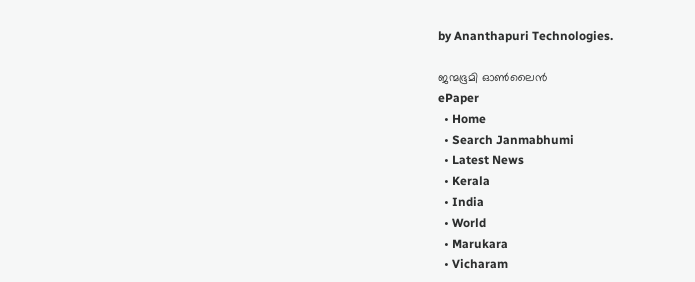by Ananthapuri Technologies.

ജന്മഭൂമി ഓണ്‍ലൈന്‍
ePaper
  • Home
  • Search Janmabhumi
  • Latest News
  • Kerala
  • India
  • World
  • Marukara
  • Vicharam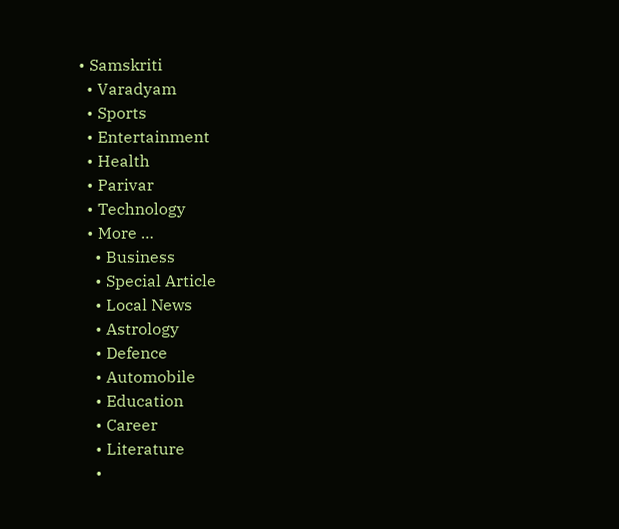• Samskriti
  • Varadyam
  • Sports
  • Entertainment
  • Health
  • Parivar
  • Technology
  • More …
    • Business
    • Special Article
    • Local News
    • Astrology
    • Defence
    • Automobile
    • Education
    • Career
    • Literature
    •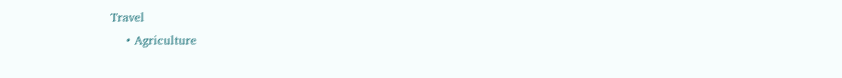Travel
    • Agriculture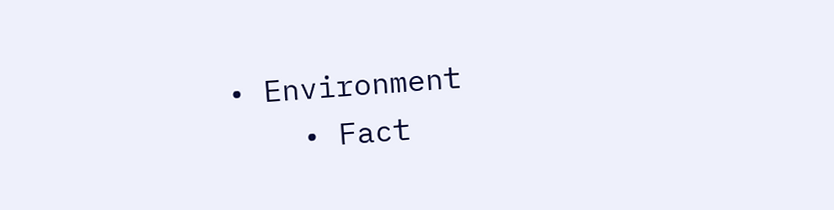• Environment
    • Fact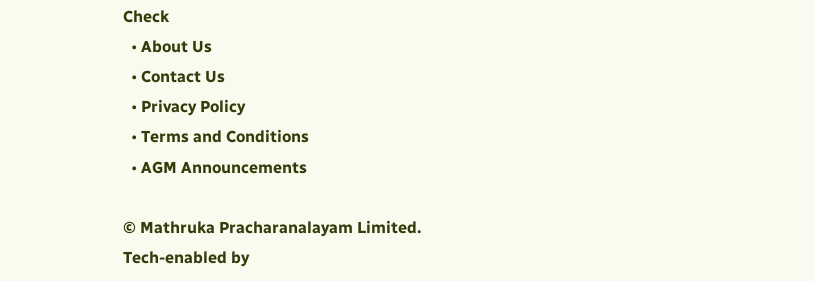Check
  • About Us
  • Contact Us
  • Privacy Policy
  • Terms and Conditions
  • AGM Announcements

© Mathruka Pracharanalayam Limited.
Tech-enabled by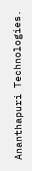Ananthapuri Technologies.